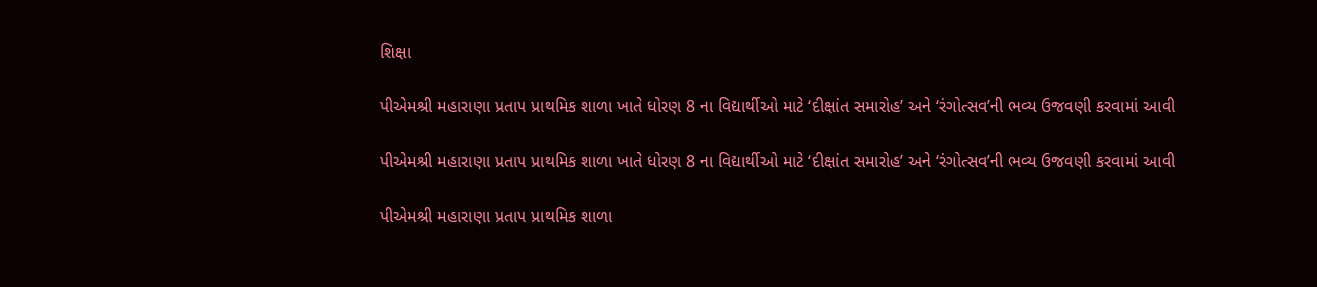શિક્ષા

પીએમશ્રી મહારાણા પ્રતાપ પ્રાથમિક શાળા ખાતે ધોરણ 8 ના વિદ્યાર્થીઓ માટે ‘દીક્ષાંત સમારોહ’ અને ‘રંગોત્સવ’ની ભવ્ય ઉજવણી કરવામાં આવી

પીએમશ્રી મહારાણા પ્રતાપ પ્રાથમિક શાળા ખાતે ધોરણ 8 ના વિદ્યાર્થીઓ માટે ‘દીક્ષાંત સમારોહ’ અને ‘રંગોત્સવ’ની ભવ્ય ઉજવણી કરવામાં આવી

પીએમશ્રી મહારાણા પ્રતાપ પ્રાથમિક શાળા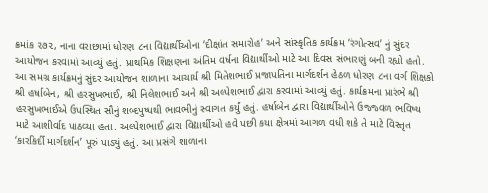ક્રમાંક ૨૭૨, નાના વરાછામાં ધોરણ ૮ના વિદ્યાર્થીઓના ‘દીક્ષાંત સમારોહ’ અને સાંસ્કૃતિક કાર્યક્રમ ‘રંગોત્સવ’ નું સુંદર આયોજન કરવામાં આવ્યું હતું. પ્રાથમિક શિક્ષણના અંતિમ વર્ષના વિદ્યાર્થીઓ માટે આ દિવસ સંભારણું બની રહ્યો હતો. આ સમગ્ર કાર્યક્રમનું સુંદર આયોજન શાળાના આચાર્ય શ્રી મિતેશભાઈ પ્રજાપતિના માર્ગદર્શન હેઠળ ધોરણ ૮ના વર્ગ શિક્ષકો શ્રી હર્ષાબેન, શ્રી હરસુખભાઈ, શ્રી નિલેશભાઈ અને શ્રી અલ્પેશભાઈ દ્વારા કરવામાં આવ્યું હતું. કાર્યક્રમના પ્રારંભે શ્રી હરસુખભાઈએ ઉપસ્થિત સૌનું શબ્દપુષ્પથી ભાવભીનું સ્વાગત કર્યું હતું. હર્ષાબેન દ્વારા વિદ્યાર્થીઓને ઉજ્જ્વળ ભવિષ્ય માટે આશીર્વાદ પાઠવ્યા હતા. અલ્પેશભાઈ દ્વારા વિદ્યાર્થીઓ હવે પછી કયા ક્ષેત્રમાં આગળ વધી શકે તે માટે વિસ્તૃત ‘કારકિર્દી માર્ગદર્શન’ પૂરું પાડ્યું હતું. આ પ્રસંગે શાળાના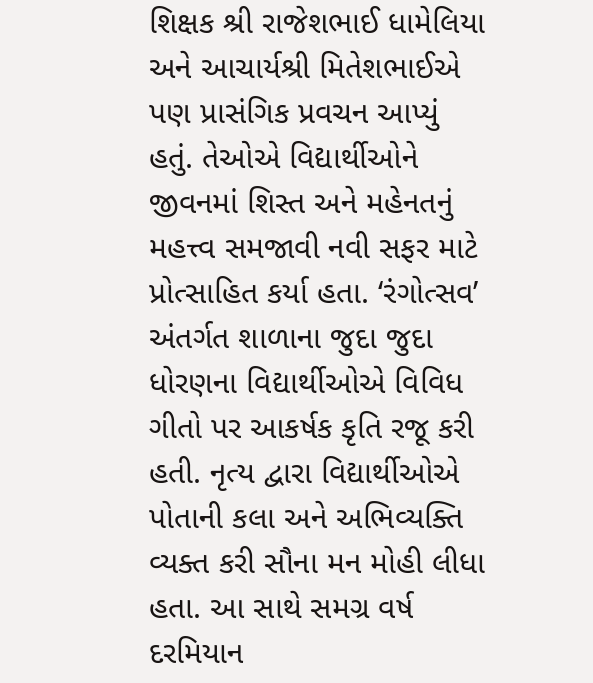શિક્ષક શ્રી રાજેશભાઈ ધામેલિયા અને આચાર્યશ્રી મિતેશભાઈએ પણ પ્રાસંગિક પ્રવચન આપ્યું હતું. તેઓએ વિદ્યાર્થીઓને જીવનમાં શિસ્ત અને મહેનતનું મહત્ત્વ સમજાવી નવી સફર માટે પ્રોત્સાહિત કર્યા હતા. ‘રંગોત્સવ’ અંતર્ગત શાળાના જુદા જુદા ધોરણના વિદ્યાર્થીઓએ વિવિધ ગીતો પર આકર્ષક કૃતિ રજૂ કરી હતી. નૃત્ય દ્વારા વિદ્યાર્થીઓએ પોતાની કલા અને અભિવ્યક્તિ વ્યક્ત કરી સૌના મન મોહી લીધા હતા. આ સાથે સમગ્ર વર્ષ દરમિયાન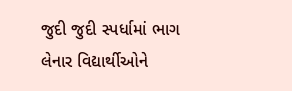જુદી જુદી સ્પર્ધામાં ભાગ લેનાર વિદ્યાર્થીઓને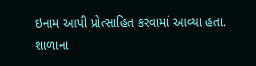ઇનામ આપી પ્રોત્સાહિત કરવામાં આવ્યા હતા. શાળાના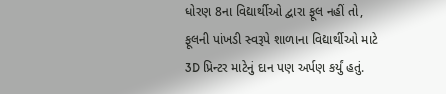ધોરણ 8ના વિદ્યાર્થીઓ દ્વારા ફૂલ નહીં તો, ફૂલની પાંખડી સ્વરૂપે શાળાના વિદ્યાર્થીઓ માટે 3D પ્રિન્ટર માટેનું દાન પણ અર્પણ કર્યું હતું.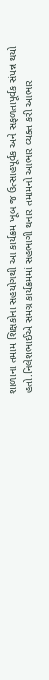શાળાના તમામ શિક્ષકોના સહયોગથી આ કાર્યક્રમ ખૂબ જ ઉત્સાહપૂર્વક અને સફળતાપૂર્વક સંપન્ન થયો હતો.નિલેશભાઈએ સમગ્ર કાર્યક્રમમાં સહભાગી થનાર તમામનો આભાર વ્યક્ત કરી આભાર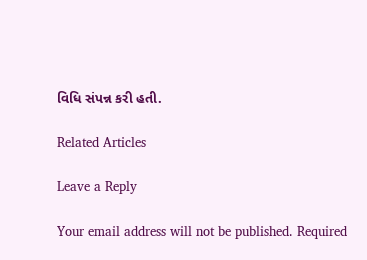વિધિ સંપન્ન કરી હતી.

Related Articles

Leave a Reply

Your email address will not be published. Required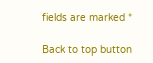fields are marked *

Back to top button